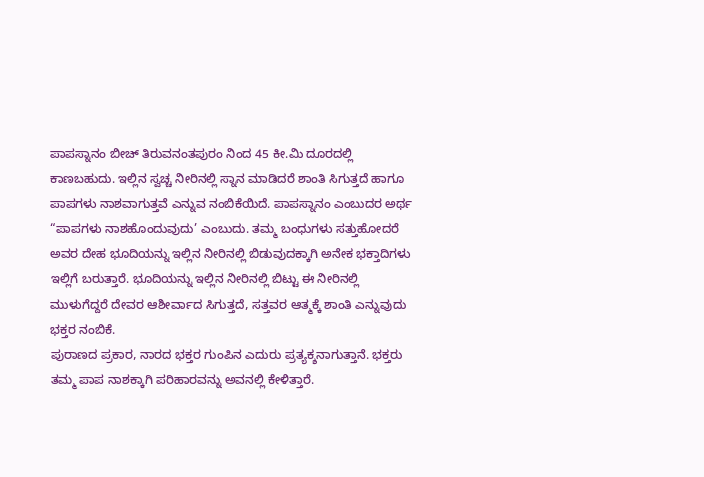ಪಾಪಸ್ನಾನಂ ಬೀಚ್ ತಿರುವನಂತಪುರಂ ನಿಂದ 45 ಕೀ.ಮಿ ದೂರದಲ್ಲಿ ಕಾಣಬಹುದು. ಇಲ್ಲಿನ ಸ್ವಚ್ಚ ನೀರಿನಲ್ಲಿ ಸ್ನಾನ ಮಾಡಿದರೆ ಶಾಂತಿ ಸಿಗುತ್ತದೆ ಹಾಗೂ ಪಾಪಗಳು ನಾಶವಾಗುತ್ತವೆ ಎನ್ನುವ ನಂಬಿಕೆಯಿದೆ. ಪಾಪಸ್ನಾನಂ ಎಂಬುದರ ಅರ್ಥ “ಪಾಪಗಳು ನಾಶಹೊಂದುವುದು’ ಎಂಬುದು. ತಮ್ಮ ಬಂಧುಗಳು ಸತ್ತುಹೋದರೆ ಅವರ ದೇಹ ಭೂದಿಯನ್ನು ಇಲ್ಲಿನ ನೀರಿನಲ್ಲಿ ಬಿಡುವುದಕ್ಕಾಗಿ ಅನೇಕ ಭಕ್ತಾದಿಗಳು ಇಲ್ಲಿಗೆ ಬರುತ್ತಾರೆ. ಭೂದಿಯನ್ನು ಇಲ್ಲಿನ ನೀರಿನಲ್ಲಿ ಬಿಟ್ಟು ಈ ನೀರಿನಲ್ಲಿ ಮುಳುಗೆದ್ದರೆ ದೇವರ ಆಶೀರ್ವಾದ ಸಿಗುತ್ತದೆ, ಸತ್ತವರ ಆತ್ಮಕ್ಕೆ ಶಾಂತಿ ಎನ್ನುವುದು ಭಕ್ತರ ನಂಬಿಕೆ.
ಪುರಾಣದ ಪ್ರಕಾರ, ನಾರದ ಭಕ್ತರ ಗುಂಪಿನ ಎದುರು ಪ್ರತ್ಯಕ್ಶನಾಗುತ್ತಾನೆ. ಭಕ್ತರು ತಮ್ಮ ಪಾಪ ನಾಶಕ್ಕಾಗಿ ಪರಿಹಾರವನ್ನು ಅವನಲ್ಲಿ ಕೇಳಿತ್ತಾರೆ.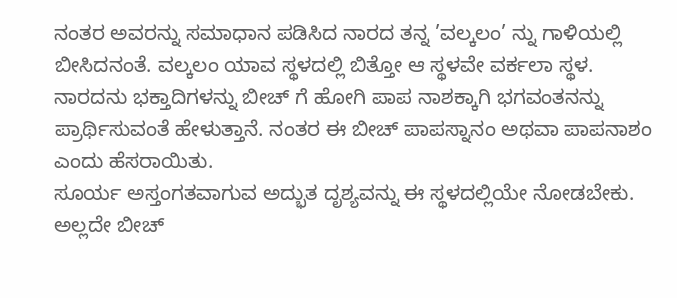ನಂತರ ಅವರನ್ನು ಸಮಾಧಾನ ಪಡಿಸಿದ ನಾರದ ತನ್ನ ’ವಲ್ಕಲಂ’ ನ್ನು ಗಾಳಿಯಲ್ಲಿ ಬೀಸಿದನಂತೆ. ವಲ್ಕಲಂ ಯಾವ ಸ್ಥಳದಲ್ಲಿ ಬಿತ್ತೋ ಆ ಸ್ಥಳವೇ ವರ್ಕಲಾ ಸ್ಥಳ. ನಾರದನು ಭಕ್ತಾದಿಗಳನ್ನು ಬೀಚ್ ಗೆ ಹೋಗಿ ಪಾಪ ನಾಶಕ್ಕಾಗಿ ಭಗವಂತನನ್ನು ಪ್ರಾರ್ಥಿಸುವಂತೆ ಹೇಳುತ್ತಾನೆ. ನಂತರ ಈ ಬೀಚ್ ಪಾಪಸ್ನಾನಂ ಅಥವಾ ಪಾಪನಾಶಂ ಎಂದು ಹೆಸರಾಯಿತು.
ಸೂರ್ಯ ಅಸ್ತಂಗತವಾಗುವ ಅದ್ಭುತ ದೃಶ್ಯವನ್ನು ಈ ಸ್ಥಳದಲ್ಲಿಯೇ ನೋಡಬೇಕು. ಅಲ್ಲದೇ ಬೀಚ್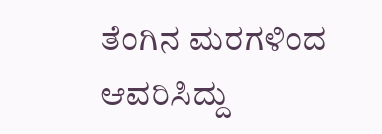ತೆಂಗಿನ ಮರಗಳಿಂದ ಆವರಿಸಿದ್ದು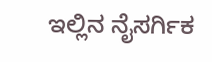ಇಲ್ಲಿನ ನೈಸರ್ಗಿಕ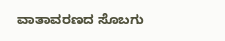ವಾತಾವರಣದ ಸೊಬಗು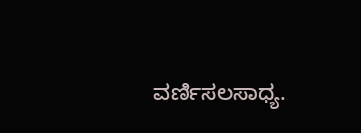ವರ್ಣಿಸಲಸಾಧ್ಯ.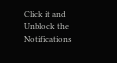Click it and Unblock the Notifications